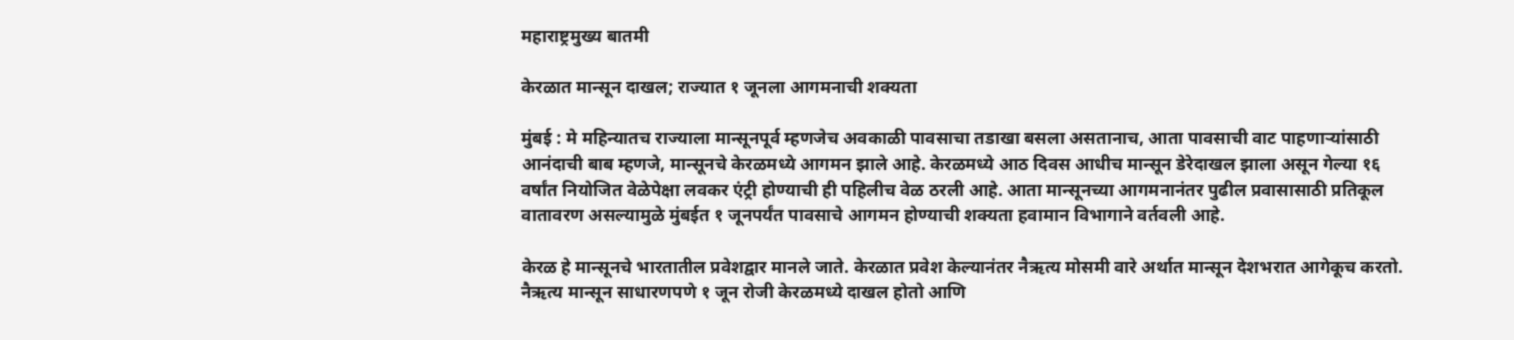महाराष्ट्रमुख्य बातमी

केरळात मान्सून दाखल; राज्यात १ जूनला आगमनाची शक्यता

मुंबई : मे महिन्यातच राज्याला मान्सूनपूर्व म्हणजेच अवकाळी पावसाचा तडाखा बसला असतानाच, आता पावसाची वाट पाहणाऱ्यांसाठी आनंदाची बाब म्हणजे, मान्सूनचे केरळमध्ये आगमन झाले आहे. केरळमध्ये आठ दिवस आधीच मान्सून डेरेदाखल झाला असून गेल्या १६ वर्षांत नियोजित वेळेपेक्षा लवकर एंट्री होण्याची ही पहिलीच वेळ ठरली आहे. आता मान्सूनच्या आगमनानंतर पुढील प्रवासासाठी प्रतिकूल वातावरण असल्यामुळे मुंबईत १ जूनपर्यंत पावसाचे आगमन होण्याची शक्यता हवामान विभागाने वर्तवली आहे.

केरळ हे मान्सूनचे भारतातील प्रवेशद्वार मानले जाते. केरळात प्रवेश केल्यानंतर नैऋत्य मोसमी वारे अर्थात मान्सून देशभरात आगेकूच करतो. नैऋत्य मान्सून साधारणपणे १ जून रोजी केरळमध्ये दाखल होतो आणि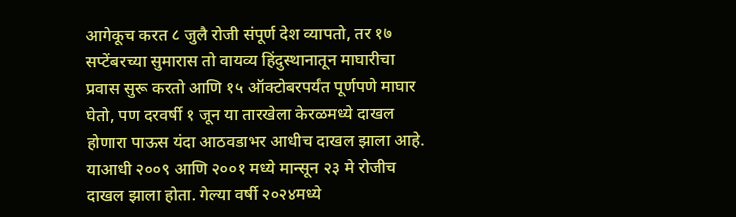आगेकूच करत ८ जुलै रोजी संपूर्ण देश व्यापतो, तर १७ सप्टेंबरच्या सुमारास तो वायव्य हिंदुस्थानातून माघारीचा प्रवास सुरू करतो आणि १५ ऑक्टोबरपर्यंत पूर्णपणे माघार घेतो, पण दरवर्षी १ जून या तारखेला केरळमध्ये दाखल होणारा पाऊस यंदा आठवडाभर आधीच दाखल झाला आहे. याआधी २००९ आणि २००१ मध्ये मान्सून २३ मे रोजीच दाखल झाला होता. गेल्या वर्षी २०२४मध्ये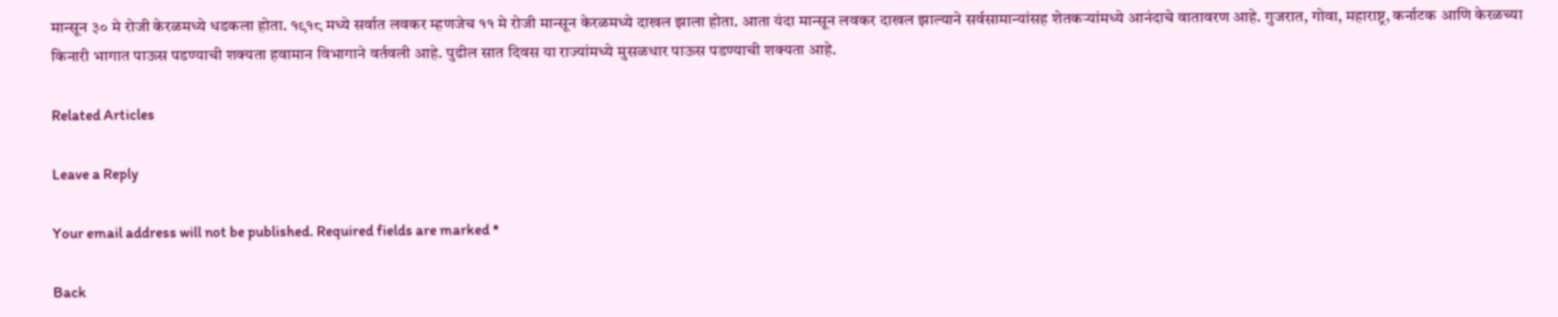मान्सून ३० मे रोजी केरळमध्ये धडकला होता. १९१८ मध्ये सर्वात लवकर म्हणजेच ११ मे रोजी मान्सून केरळमध्ये दाखल झाला होता. आता यंदा मान्सून लवकर दाखल झाल्याने सर्वसामान्यांसह शेतकऱ्यांमध्ये आनंदाचे वातावरण आहे. गुजरात, गोवा, महाराष्ट्र, कर्नाटक आणि केरळच्या किनारी भागात पाऊस पडण्याची शक्यता हवामान विभागाने वर्तवली आहे. पुढील सात दिवस या राज्यांमध्ये मुसळधार पाऊस पडण्याची शक्यता आहे.

Related Articles

Leave a Reply

Your email address will not be published. Required fields are marked *

Back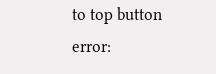to top button
error: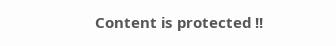Content is protected !!